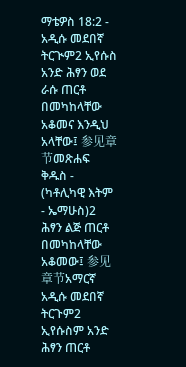ማቴዎስ 18:2 - አዲሱ መደበኛ ትርጒም2 ኢየሱስ አንድ ሕፃን ወደ ራሱ ጠርቶ በመካከላቸው አቆመና እንዲህ አላቸው፤ 参见章节መጽሐፍ ቅዱስ - (ካቶሊካዊ እትም - ኤማሁስ)2 ሕፃን ልጅ ጠርቶ በመካከላቸው አቆመው፤ 参见章节አማርኛ አዲሱ መደበኛ ትርጉም2 ኢየሱስም አንድ ሕፃን ጠርቶ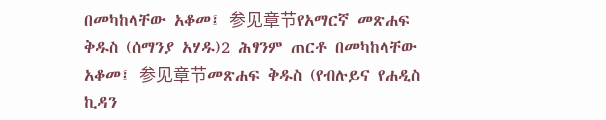በመካከላቸው አቆመ፤ 参见章节የአማርኛ መጽሐፍ ቅዱስ (ሰማንያ አሃዱ)2 ሕፃንም ጠርቶ በመካከላቸው አቆመ፤ 参见章节መጽሐፍ ቅዱስ (የብሉይና የሐዲስ ኪዳን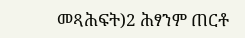መጻሕፍት)2 ሕፃንም ጠርቶ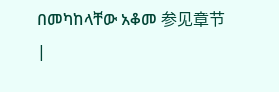በመካከላቸው አቆመ 参见章节 |